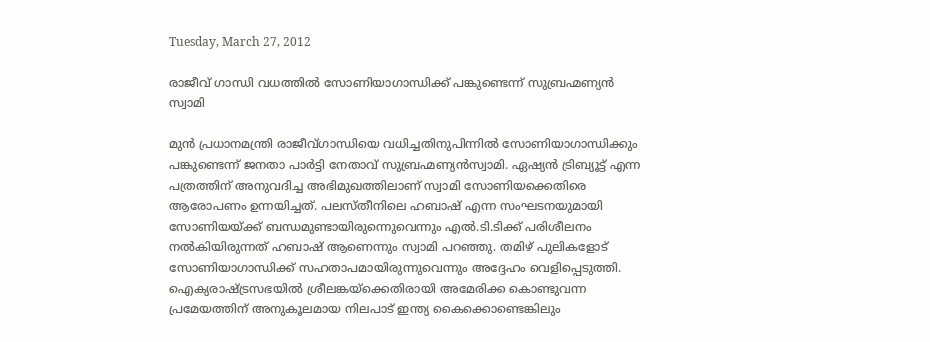Tuesday, March 27, 2012

രാജീവ് ഗാന്ധി വധത്തില്‍ സോണിയാഗാന്ധിക്ക് പങ്കുണ്ടെന്ന് സുബ്രഹ്മണ്യന്‍ സ്വാമി

മുന്‍ പ്രധാനമന്ത്രി രാജീവ്ഗാന്ധിയെ വധിച്ചതിനുപിന്നില്‍ സോണിയാഗാന്ധിക്കും പങ്കുണ്ടെന്ന് ജനതാ പാര്‍ട്ടി നേതാവ് സുബ്രഹ്മണ്യന്‍സ്വാമി. ഏഷ്യന്‍ ട്രിബ്യൂട്ട് എന്ന പത്രത്തിന് അനുവദിച്ച അഭിമുഖത്തിലാണ് സ്വാമി സോണിയക്കെതിരെ ആരോപണം ഉന്നയിച്ചത്. പലസ്തീനിലെ ഹബാഷ് എന്ന സംഘടനയുമായി സോണിയയ്ക്ക് ബന്ധമുണ്ടായിരുന്നെുവെന്നും എല്‍.ടി.ടിക്ക് പരിശീലനം നല്‍കിയിരുന്നത് ഹബാഷ് ആണെന്നും സ്വാമി പറഞ്ഞു. തമിഴ് പുലികളോട് സോണിയാഗാന്ധിക്ക് സഹതാപമായിരുന്നുവെന്നും അദ്ദേഹം വെളിപ്പെടുത്തി.
ഐക്യരാഷ്ട്രസഭയില്‍ ശ്രീലങ്കയ്‌ക്കെതിരായി അമേരിക്ക കൊണ്ടുവന്ന പ്രമേയത്തിന് അനുകൂലമായ നിലപാട് ഇന്ത്യ കൈക്കൊണ്ടെങ്കിലും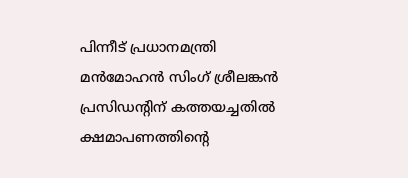പിന്നീട് പ്രധാനമന്ത്രി മന്‍മോഹന്‍ സിംഗ് ശ്രീലങ്കന്‍ പ്രസിഡന്റിന് കത്തയച്ചതില്‍ ക്ഷമാപണത്തിന്റെ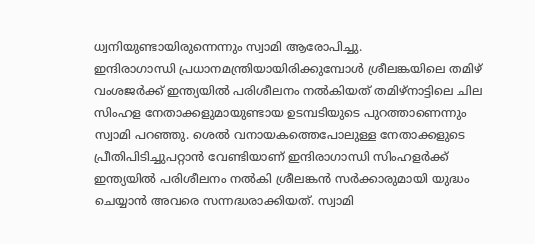ധ്വനിയുണ്ടായിരുന്നെന്നും സ്വാമി ആരോപിച്ചു.
ഇന്ദിരാഗാന്ധി പ്രധാനമന്ത്രിയായിരിക്കുമ്പോള്‍ ശ്രീലങ്കയിലെ തമിഴ് വംശജര്‍ക്ക് ഇന്ത്യയില്‍ പരിശീലനം നല്‍കിയത് തമിഴ്‌നാട്ടിലെ ചില സിംഹള നേതാക്കളുമായുണ്ടായ ഉടമ്പടിയുടെ പുറത്താണെന്നും സ്വാമി പറഞ്ഞു. ശെല്‍ വനായകത്തെപോലുള്ള നേതാക്കളുടെ പ്രീതിപിടിച്ചുപറ്റാന്‍ വേണ്ടിയാണ് ഇന്ദിരാഗാന്ധി സിംഹളര്‍ക്ക് ഇന്ത്യയില്‍ പരിശീലനം നല്‍കി ശ്രീലങ്കന്‍ സര്‍ക്കാരുമായി യുദ്ധം ചെയ്യാന്‍ അവരെ സന്നദ്ധരാക്കിയത്. സ്വാമി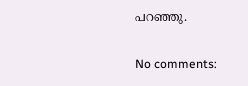പറഞ്ഞു.

No comments: